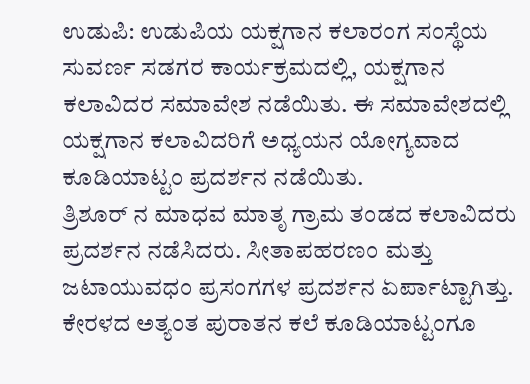ಉಡುಪಿ: ಉಡುಪಿಯ ಯಕ್ಷಗಾನ ಕಲಾರಂಗ ಸಂಸ್ಥೆಯ ಸುವರ್ಣ ಸಡಗರ ಕಾರ್ಯಕ್ರಮದಲ್ಲಿ, ಯಕ್ಷಗಾನ ಕಲಾವಿದರ ಸಮಾವೇಶ ನಡೆಯಿತು. ಈ ಸಮಾವೇಶದಲ್ಲಿ ಯಕ್ಷಗಾನ ಕಲಾವಿದರಿಗೆ ಅಧ್ಯಯನ ಯೋಗ್ಯವಾದ ಕೂಡಿಯಾಟ್ಟಂ ಪ್ರದರ್ಶನ ನಡೆಯಿತು.
ತ್ರಿಶೂರ್ ನ ಮಾಧವ ಮಾತೃ ಗ್ರಾಮ ತಂಡದ ಕಲಾವಿದರು ಪ್ರದರ್ಶನ ನಡೆಸಿದರು. ಸೀತಾಪಹರಣಂ ಮತ್ತು ಜಟಾಯುವಧಂ ಪ್ರಸಂಗಗಳ ಪ್ರದರ್ಶನ ಏರ್ಪಾಟ್ಟಾಗಿತ್ತು. ಕೇರಳದ ಅತ್ಯಂತ ಪುರಾತನ ಕಲೆ ಕೂಡಿಯಾಟ್ಟಂಗೂ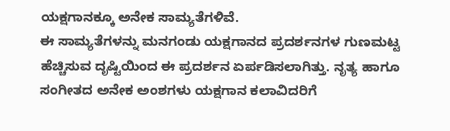ಯಕ್ಷಗಾನಕ್ಕೂ ಅನೇಕ ಸಾಮ್ಯತೆಗಳಿವೆ.
ಈ ಸಾಮ್ಯತೆಗಳನ್ನು ಮನಗಂಡು ಯಕ್ಷಗಾನದ ಪ್ರದರ್ಶನಗಳ ಗುಣಮಟ್ಟ ಹೆಚ್ಚಿಸುವ ದೃಷ್ಟಿಯಿಂದ ಈ ಪ್ರದರ್ಶನ ಏರ್ಪಡಿಸಲಾಗಿತ್ತು. ನೃತ್ಯ ಹಾಗೂ ಸಂಗೀತದ ಅನೇಕ ಅಂಶಗಳು ಯಕ್ಷಗಾನ ಕಲಾವಿದರಿಗೆ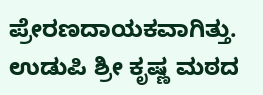ಪ್ರೇರಣದಾಯಕವಾಗಿತ್ತು. ಉಡುಪಿ ಶ್ರೀ ಕೃಷ್ಣ ಮಠದ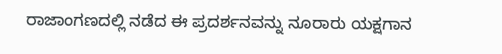ರಾಜಾಂಗಣದಲ್ಲಿ ನಡೆದ ಈ ಪ್ರದರ್ಶನವನ್ನು ನೂರಾರು ಯಕ್ಷಗಾನ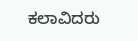ಕಲಾವಿದರು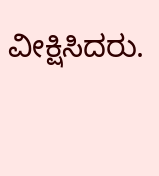ವೀಕ್ಷಿಸಿದರು.